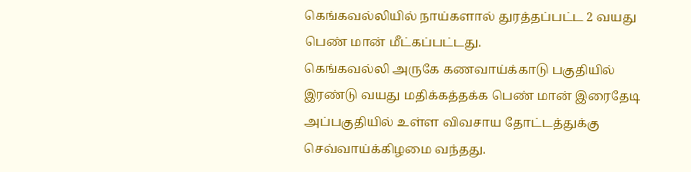கெங்கவல்லியில் நாய்களால் துரத்தப்பட்ட 2 வயது பெண் மான் மீட்கப்பட்டது.
கெங்கவல்லி அருகே கணவாய்க்காடு பகுதியில் இரண்டு வயது மதிக்கத்தக்க பெண் மான் இரைதேடி அப்பகுதியில் உள்ள விவசாய தோட்டத்துக்கு செவ்வாய்க்கிழமை வந்தது.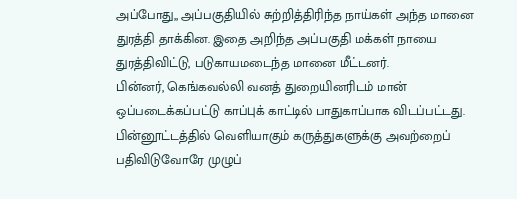அப்போது,, அப்பகுதியில் சுற்றித்திரிந்த நாய்கள் அந்த மானை துரத்தி தாக்கின. இதை அறிந்த அப்பகுதி மக்கள் நாயை துரத்திவிட்டு, படுகாயமடைந்த மானை மீட்டனர்.
பின்னர், கெங்கவல்லி வனத் துறையினரிடம் மான் ஒப்படைக்கப்பட்டு காப்புக் காட்டில் பாதுகாப்பாக விடப்பட்டது.
பின்னூட்டத்தில் வெளியாகும் கருத்துகளுக்கு அவற்றைப் பதிவிடுவோரே முழுப்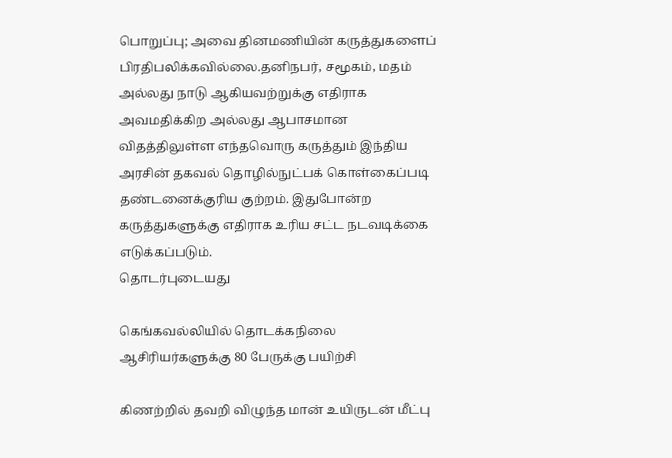பொறுப்பு; அவை தினமணியின் கருத்துகளைப் பிரதிபலிக்கவில்லை.தனிநபர், சமூகம், மதம் அல்லது நாடு ஆகியவற்றுக்கு எதிராக அவமதிக்கிற அல்லது ஆபாசமான விதத்திலுள்ள எந்தவொரு கருத்தும் இந்திய அரசின் தகவல் தொழில்நுட்பக் கொள்கைப்படி தண்டனைக்குரிய குற்றம். இதுபோன்ற கருத்துகளுக்கு எதிராக உரிய சட்ட நடவடிக்கை எடுக்கப்படும்.
தொடர்புடையது

கெங்கவல்லியில் தொடக்கநிலை ஆசிரியர்களுக்கு 80 பேருக்கு பயிற்சி

கிணற்றில் தவறி விழுந்த மான் உயிருடன் மீட்பு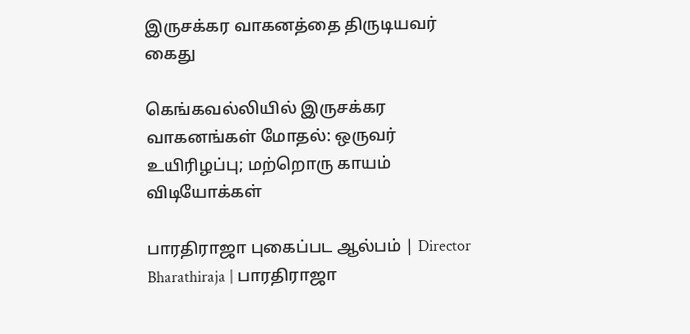இருசக்கர வாகனத்தை திருடியவர் கைது

கெங்கவல்லியில் இருசக்கர வாகனங்கள் மோதல்: ஒருவர் உயிரிழப்பு; மற்றொரு காயம்
விடியோக்கள்

பாரதிராஜா புகைப்பட ஆல்பம் | Director Bharathiraja | பாரதிராஜா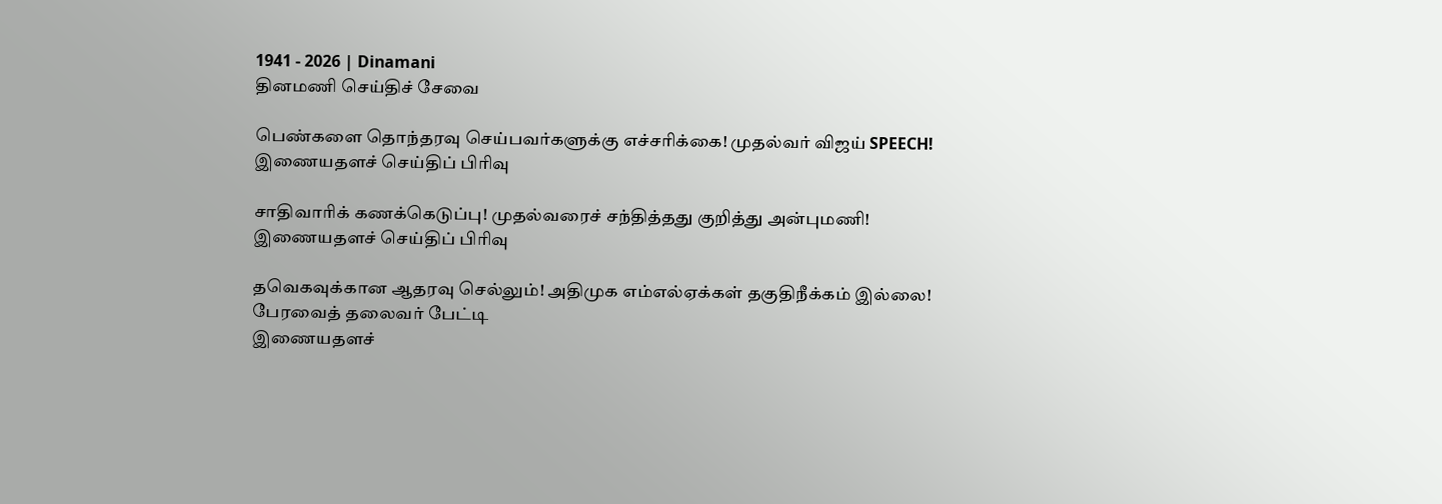1941 - 2026 | Dinamani
தினமணி செய்திச் சேவை

பெண்களை தொந்தரவு செய்பவர்களுக்கு எச்சரிக்கை! முதல்வர் விஜய் SPEECH!
இணையதளச் செய்திப் பிரிவு

சாதிவாரிக் கணக்கெடுப்பு! முதல்வரைச் சந்தித்தது குறித்து அன்புமணி!
இணையதளச் செய்திப் பிரிவு

தவெகவுக்கான ஆதரவு செல்லும்! அதிமுக எம்எல்ஏக்கள் தகுதிநீக்கம் இல்லை! பேரவைத் தலைவர் பேட்டி
இணையதளச்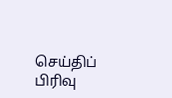செய்திப் பிரிவு